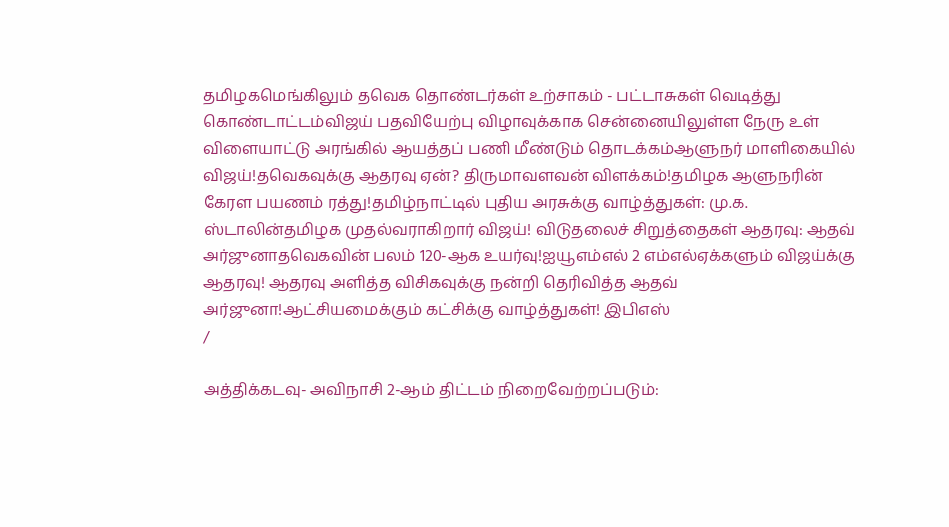தமிழகமெங்கிலும் தவெக தொண்டர்கள் உற்சாகம் - பட்டாசுகள் வெடித்து கொண்டாட்டம்விஜய் பதவியேற்பு விழாவுக்காக சென்னையிலுள்ள நேரு உள் விளையாட்டு அரங்கில் ஆயத்தப் பணி மீண்டும் தொடக்கம்ஆளுநர் மாளிகையில் விஜய்!தவெகவுக்கு ஆதரவு ஏன்? திருமாவளவன் விளக்கம்!தமிழக ஆளுநரின் கேரள பயணம் ரத்து!தமிழ்நாட்டில் புதிய அரசுக்கு வாழ்த்துகள்: மு.க. ஸ்டாலின்தமிழக முதல்வராகிறார் விஜய்! விடுதலைச் சிறுத்தைகள் ஆதரவு: ஆதவ் அர்ஜுனாதவெகவின் பலம் 120-ஆக உயர்வு!ஐயூஎம்எல் 2 எம்எல்ஏக்களும் விஜய்க்கு ஆதரவு! ஆதரவு அளித்த விசிகவுக்கு நன்றி தெரிவித்த ஆதவ் அர்ஜுனா!ஆட்சியமைக்கும் கட்சிக்கு வாழ்த்துகள்! இபிஎஸ்
/

அத்திக்கடவு- அவிநாசி 2-ஆம் திட்டம் நிறைவேற்றப்படும்: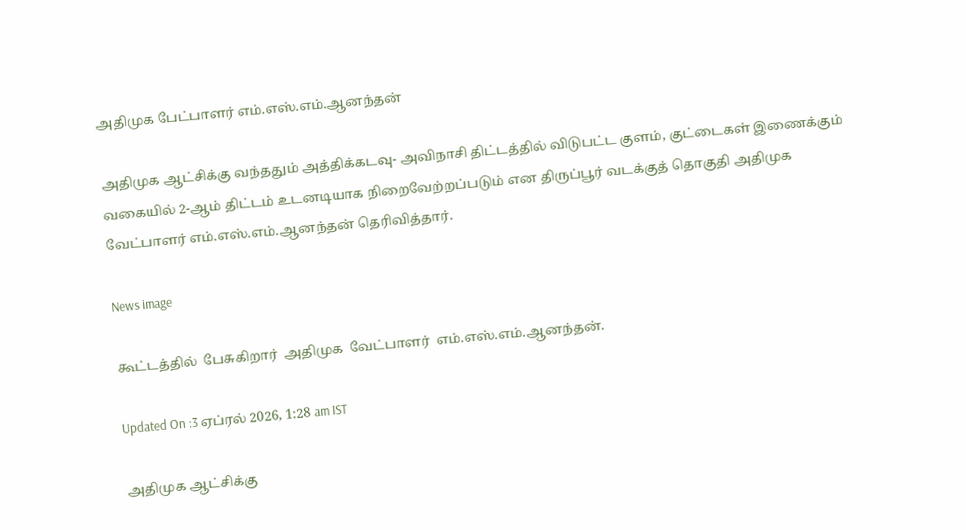அதிமுக பேட்பாளர் எம்.எஸ்.எம்.ஆனந்தன்

அதிமுக ஆட்சிக்கு வந்ததும் அத்திக்கடவு- அவிநாசி திட்டத்தில் விடுபட்ட குளம், குட்டைகள் இணைக்கும் வகையில் 2-ஆம் திட்டம் உடனடியாக நிறைவேற்றப்படும் என திருப்பூர் வடக்குத் தொகுதி அதிமுக வேட்பாளர் எம்.எஸ்.எம்.ஆனந்தன் தெரிவித்தார்.

News image

கூட்டத்தில்  பேசுகிறார்  அதிமுக  வேட்பாளர்  எம்.எஸ்.எம்.ஆனந்தன்.

Updated On :3 ஏப்ரல் 2026, 1:28 am IST

அதிமுக ஆட்சிக்கு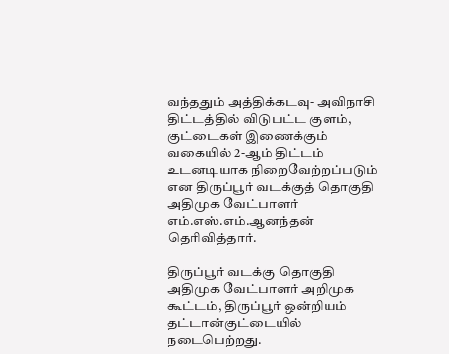வந்ததும் அத்திக்கடவு- அவிநாசி திட்டத்தில் விடுபட்ட குளம், குட்டைகள் இணைக்கும் வகையில் 2-ஆம் திட்டம் உடனடியாக நிறைவேற்றப்படும் என திருப்பூர் வடக்குத் தொகுதி அதிமுக வேட்பாளர் எம்.எஸ்.எம்.ஆனந்தன் தெரிவித்தார்.

திருப்பூர் வடக்கு தொகுதி அதிமுக வேட்பாளர் அறிமுக கூட்டம், திருப்பூர் ஒன்றியம் தட்டான்குட்டையில் நடைபெற்றது.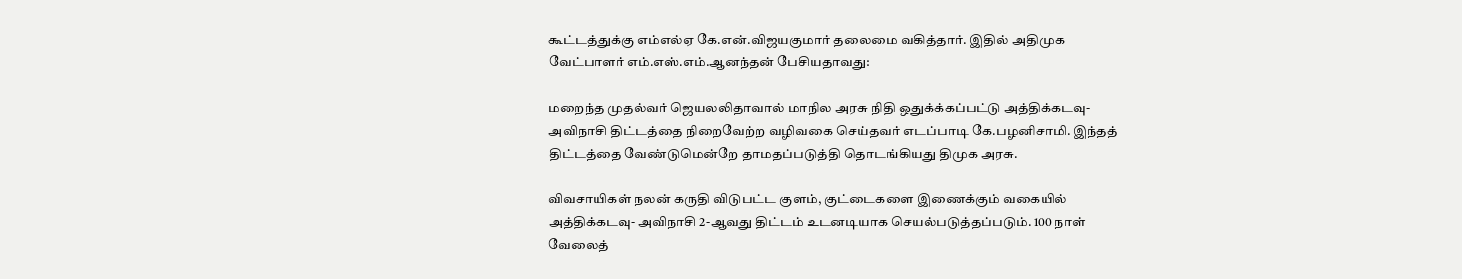கூட்டத்துக்கு எம்எல்ஏ கே.என்.விஜயகுமார் தலைமை வகித்தார். இதில் அதிமுக வேட்பாளர் எம்.எஸ்.எம்.ஆனந்தன் பேசியதாவது:

மறைந்த முதல்வர் ஜெயலலிதாவால் மாநில அரசு நிதி ஒதுக்க்கப்பட்டு அத்திக்கடவு- அவிநாசி திட்டத்தை நிறைவேற்ற வழிவகை செய்தவர் எடப்பாடி கே.பழனிசாமி. இந்தத் திட்டத்தை வேண்டுமென்றே தாமதப்படுத்தி தொடங்கியது திமுக அரசு.

விவசாயிகள் நலன் கருதி விடுபட்ட குளம், குட்டைகளை இணைக்கும் வகையில் அத்திக்கடவு- அவிநாசி 2-ஆவது திட்டம் உடனடியாக செயல்படுத்தப்படும். 100 நாள் வேலைத்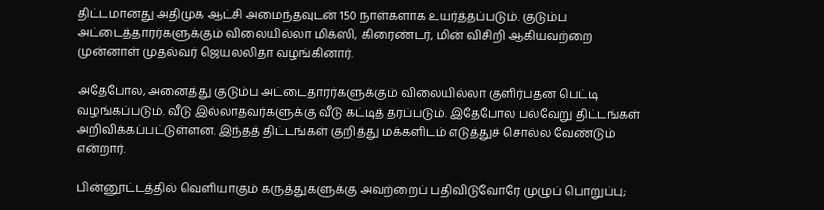திட்டமானது அதிமுக ஆட்சி அமைந்தவுடன் 150 நாள்களாக உயர்த்தப்படும். குடும்ப அட்டைத்தாரர்களுக்கும் விலையில்லா மிக்ஸி, கிரைண்டர், மின் விசிறி ஆகியவற்றை முன்னாள் முதல்வர் ஜெயலலிதா வழங்கினார்.

அதேபோல, அனைத்து குடும்ப அட்டைதாரர்களுக்கும் விலையில்லா குளிர்பதன பெட்டி வழங்கப்படும். வீடு இல்லாதவர்களுக்கு வீடு கட்டித் தரப்படும். இதேபோல பல்வேறு திட்டங்கள் அறிவிக்கப்பட்டுள்ளன. இந்தத் திட்டங்கள் குறித்து மக்களிடம் எடுத்துச் சொல்ல வேண்டும் என்றார்.

பின்னூட்டத்தில் வெளியாகும் கருத்துகளுக்கு அவற்றைப் பதிவிடுவோரே முழுப் பொறுப்பு;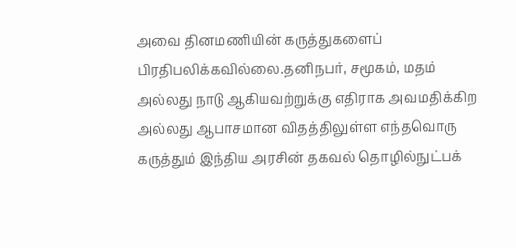அவை தினமணியின் கருத்துகளைப் பிரதிபலிக்கவில்லை.தனிநபர், சமூகம், மதம் அல்லது நாடு ஆகியவற்றுக்கு எதிராக அவமதிக்கிற அல்லது ஆபாசமான விதத்திலுள்ள எந்தவொரு கருத்தும் இந்திய அரசின் தகவல் தொழில்நுட்பக்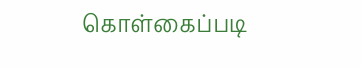கொள்கைப்படி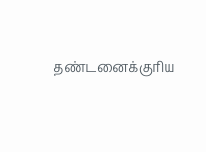தண்டனைக்குரிய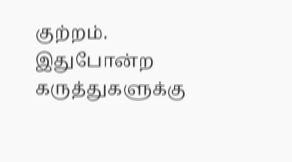குற்றம். இதுபோன்ற கருத்துகளுக்கு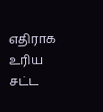எதிராக உரிய சட்ட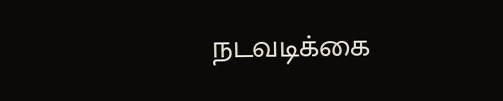நடவடிக்கை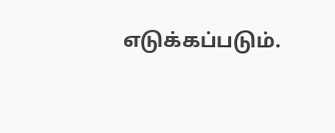எடுக்கப்படும்.